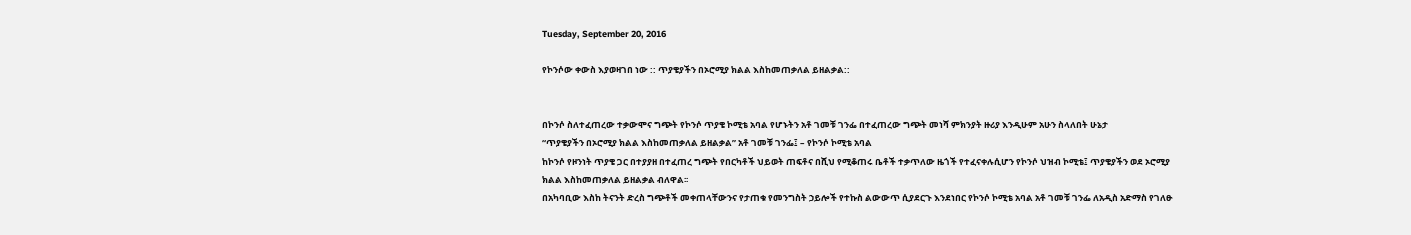Tuesday, September 20, 2016

የኮንሶው ቀውስ እያወዛገበ ነው :: ጥያቄያችን በኦሮሚያ ክልል እስከመጠቃለል ይዘልቃል::


በኮንሶ ስለተፈጠረው ተቃውሞና ግጭት የኮንሶ ጥያቄ ኮሚቴ አባል የሆኑትን አቶ ገመቹ ገንፌ በተፈጠረው ግጭት መነሻ ምክንያት ዙሪያ እንዲሁም አሁን ስላለበት ሁኔታ
“ጥያቄያችን በኦሮሚያ ክልል እስከመጠቃለል ይዘልቃል” አቶ ገመቹ ገንፌ፤ – የኮንሶ ኮሚቴ አባል
ከኮንሶ የዞንነት ጥያቄ ጋር በተያያዘ በተፈጠረ ግጭት የበርካቶች ህይወት ጠፍቶና በሺህ የሚቆጠሩ ቤቶች ተቃጥለው ዜጎች የተፈናቀሉሲሆን የኮንሶ ህዝብ ኮሚቴ፤ ጥያቄያችን ወደ ኦሮሚያ ክልል እስከመጠቃለል ይዘልቃል ብለዋል፡፡
በአካባቢው እስከ ትናንት ድረስ ግጭቶች መቀጠላቸውንና የታጠቁ የመንግስት ኃይሎች የተኩስ ልውውጥ ሲያደርጉ እንደነበር የኮንሶ ኮሚቴ አባል አቶ ገመቹ ገንፌ ለአዲስ አድማስ የገለፁ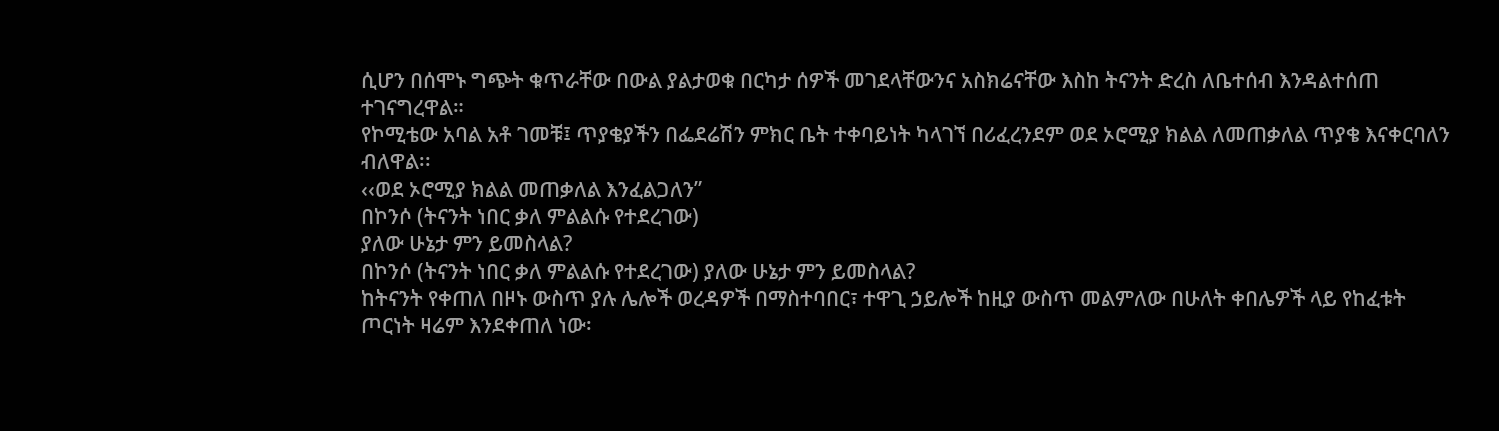ሲሆን በሰሞኑ ግጭት ቁጥራቸው በውል ያልታወቁ በርካታ ሰዎች መገደላቸውንና አስክሬናቸው እስከ ትናንት ድረስ ለቤተሰብ እንዳልተሰጠ ተገናግረዋል።
የኮሚቴው አባል አቶ ገመቹ፤ ጥያቄያችን በፌደሬሽን ምክር ቤት ተቀባይነት ካላገኘ በሪፈረንደም ወደ ኦሮሚያ ክልል ለመጠቃለል ጥያቄ እናቀርባለን ብለዋል፡፡
‹‹ወደ ኦሮሚያ ክልል መጠቃለል እንፈልጋለን”
በኮንሶ (ትናንት ነበር ቃለ ምልልሱ የተደረገው)
ያለው ሁኔታ ምን ይመስላል?
በኮንሶ (ትናንት ነበር ቃለ ምልልሱ የተደረገው) ያለው ሁኔታ ምን ይመስላል?
ከትናንት የቀጠለ በዞኑ ውስጥ ያሉ ሌሎች ወረዳዎች በማስተባበር፣ ተዋጊ ኃይሎች ከዚያ ውስጥ መልምለው በሁለት ቀበሌዎች ላይ የከፈቱት ጦርነት ዛሬም እንደቀጠለ ነው፡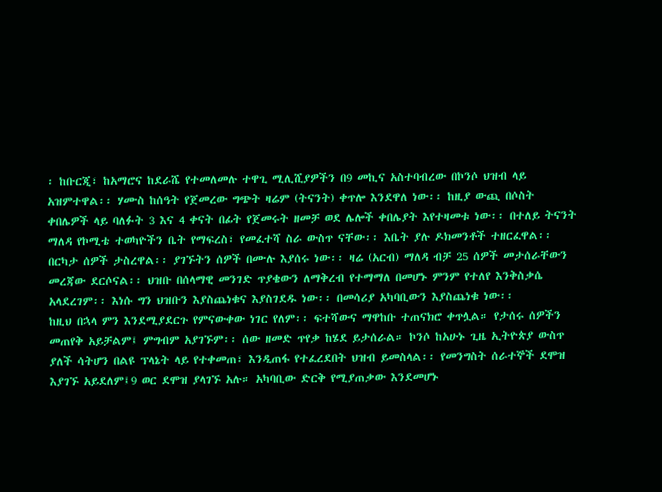፡ ከቡርጂ፣ ከአማሮና ከደራሼ የተመለመሉ ተዋጊ ሚሊሺያዎችን በ9 መኪና አስተባብረው በኮንሶ ህዝብ ላይ አዝምተዋል፡፡ ሃሙስ ከሰዓት የጀመረው ግጭት ዛሬም (ትናንት) ቀጥሎ እንደዋለ ነው፡፡ ከዚያ ውጪ በሶስት ቀበሌዎች ላይ ባለፉት 3 እና 4 ቀናት በፊት የጀመሩት ዘመቻ ወደ ሌሎች ቀበሌያት እየተዛመቱ ነው፡፡ በተለይ ትናንት ማለዳ የኮሚቴ ተወካዮችን ቤት የማፍረስ፣ የመፈተሻ ስራ ውስጥ ናቸው፡፡ እቤት ያሉ ዶክመንቶች ተዘርፈዋል፡፡ በርካታ ሰዎች ታስረዋል፡፡ ያገኙትን ሰዎች በሙሉ እያሰሩ ነው፡፡ ዛሬ (አርብ) ማለዳ ብቻ 25 ሰዎች መታሰራቸውን መረጃው ደርሶናል፡፡ ህዝቡ በሰላማዊ መንገድ ጥያቄውን ለማቅረብ የተማማለ በመሆኑ ምንም የተለየ እንቅስቃሴ አላደረገም፡፡ እነሱ ግን ህዝቡን እያስጨነቁና እያስገደዱ ነው፡፡ በመሳሪያ አካባቢውን እያስጨነቁ ነው፡፡
ከዚህ በኋላ ምን እንደሚያደርጉ የምናውቀው ነገር የለም፡፡ ፍተሻውና ማዋከቡ ተጠናክሮ ቀጥሏል። የታሰሩ ሰዎችን መጠየቅ አይቻልም፤ ምግብም አያገኙም፡፡ ሰው ዘመድ ጥየቃ ከሄደ ይታሰራል። ኮንሶ ከአሁኑ ጊዜ ኢትዮጵያ ውስጥ ያለች ሳትሆን በልዩ ፕላኔት ላይ የተቀመጠ፣ እንዲጠፋ የተፈረደበት ህዝብ ይመስላል፡፡ የመንግስት ሰራተኞች ደሞዝ እያገኙ አይደለም፤9 ወር ደሞዝ ያላገኙ አሉ። አካባቢው ድርቅ የሚያጠቃው እንደመሆኑ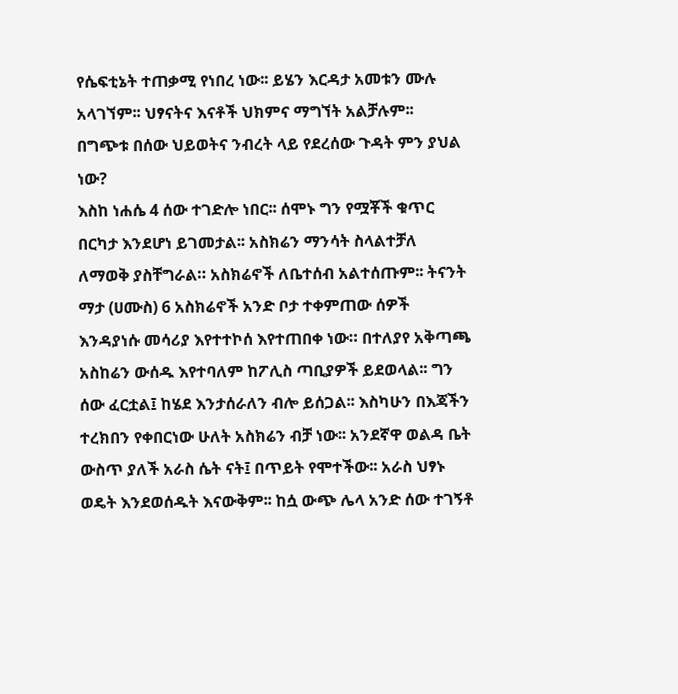የሴፍቲኔት ተጠቃሚ የነበረ ነው፡፡ ይሄን እርዳታ አመቱን ሙሉ አላገኘም፡፡ ህፃናትና እናቶች ህክምና ማግኘት አልቻሉም፡፡
በግጭቱ በሰው ህይወትና ንብረት ላይ የደረሰው ጉዳት ምን ያህል ነው?
እስከ ነሐሴ 4 ሰው ተገድሎ ነበር፡፡ ሰሞኑ ግን የሟቾች ቁጥር በርካታ እንደሆነ ይገመታል፡፡ አስክሬን ማንሳት ስላልተቻለ ለማወቅ ያስቸግራል። አስክሬኖች ለቤተሰብ አልተሰጡም፡፡ ትናንት ማታ (ሀሙስ) 6 አስክሬኖች አንድ ቦታ ተቀምጠው ሰዎች እንዳያነሱ መሳሪያ እየተተኮሰ እየተጠበቀ ነው። በተለያየ አቅጣጫ አስከሬን ውሰዱ እየተባለም ከፖሊስ ጣቢያዎች ይደወላል፡፡ ግን ሰው ፈርቷል፤ ከሄደ እንታሰራለን ብሎ ይሰጋል፡፡ እስካሁን በእጃችን ተረክበን የቀበርነው ሁለት አስክሬን ብቻ ነው፡፡ አንደኛዋ ወልዳ ቤት ውስጥ ያለች አራስ ሴት ናት፤ በጥይት የሞተችው፡፡ አራስ ህፃኑ ወዴት እንደወሰዱት እናውቅም፡፡ ከሷ ውጭ ሌላ አንድ ሰው ተገኝቶ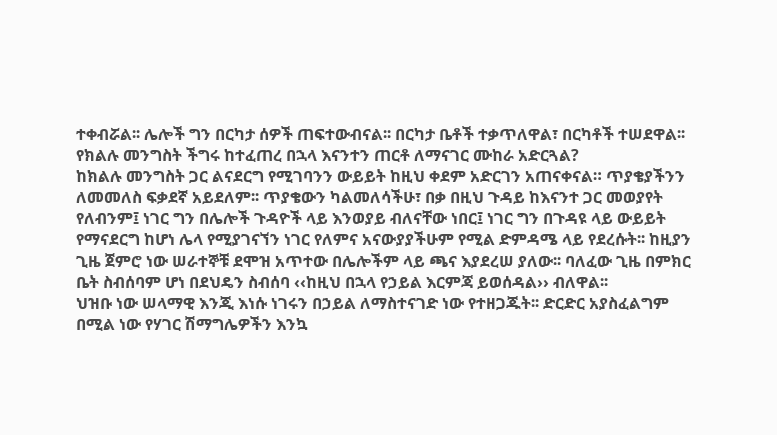ተቀብሯል፡፡ ሌሎች ግን በርካታ ሰዎች ጠፍተውብናል፡፡ በርካታ ቤቶች ተቃጥለዋል፣ በርካቶች ተሠደዋል፡፡
የክልሉ መንግስት ችግሩ ከተፈጠረ በኋላ እናንተን ጠርቶ ለማናገር ሙከራ አድርጓል?
ከክልሉ መንግስት ጋር ልናደርግ የሚገባንን ውይይት ከዚህ ቀደም አድርገን አጠናቀናል። ጥያቄያችንን ለመመለስ ፍቃደኛ አይደለም፡፡ ጥያቄውን ካልመለሳችሁ፣ በቃ በዚህ ጉዳይ ከእናንተ ጋር መወያየት የለብንም፤ ነገር ግን በሌሎች ጉዳዮች ላይ እንወያይ ብለናቸው ነበር፤ ነገር ግን በጉዳዩ ላይ ውይይት የማናደርግ ከሆነ ሌላ የሚያገናኘን ነገር የለምና አናውያያችሁም የሚል ድምዳሜ ላይ የደረሱት፡፡ ከዚያን ጊዜ ጀምሮ ነው ሠራተኞቹ ደሞዝ አጥተው በሌሎችም ላይ ጫና እያደረሠ ያለው፡፡ ባለፈው ጊዜ በምክር ቤት ስብሰባም ሆነ በደህዴን ስብሰባ ‹‹ከዚህ በኋላ የኃይል እርምጃ ይወሰዳል›› ብለዋል፡፡
ህዝቡ ነው ሠላማዊ እንጂ እነሱ ነገሩን በኃይል ለማስተናገድ ነው የተዘጋጁት፡፡ ድርድር አያስፈልግም በሚል ነው የሃገር ሽማግሌዎችን እንኳ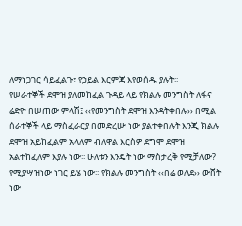ለማነጋገር ሳይፈልጉ፣ የኃይል እርምጃ እየወሰዱ ያሉት፡፡
የሠራተኞች ደሞዝ ያለመከፈል ጉዳይ ላይ የክልሉ መንግስት ለፋና ሬድዮ በሠጠው ምላሽ፤ ‹‹የመንግስት ደሞዝ እንዳትቀበሉ›› በሚል ሰራተኞች ላይ ማስፈራርያ በመድረሡ ነው ያልተቀበሉት እንጂ ክልሉ ደሞዝ አይከፈልም አላለም ብለዋል እርስዎ ደግሞ ደሞዝ አልተከፈለም እያሉ ነው፡፡ ሁለቱን እንዴት ነው ማስታረቅ የሚቻለው?
የሚያሣዝነው ነገር ይሄ ነው፡፡ የክልሉ መንግስት ‹‹በሬ ወለደ›› ውሸት ነው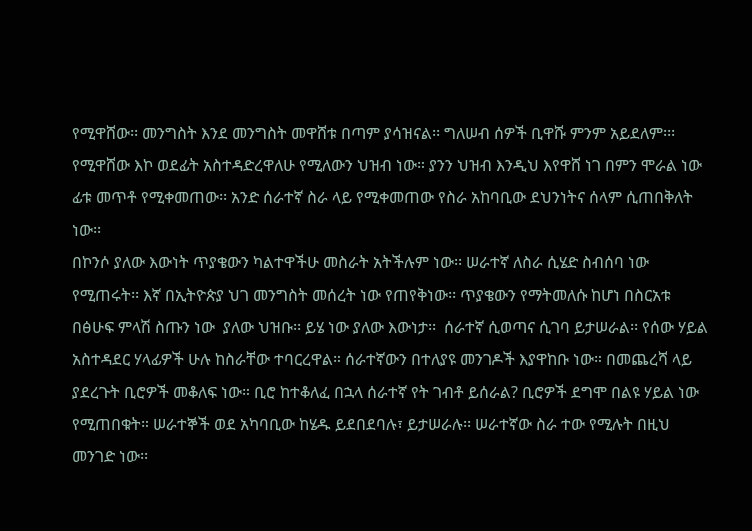የሚዋሸው፡፡ መንግስት እንደ መንግስት መዋሸቱ በጣም ያሳዝናል፡፡ ግለሠብ ሰዎች ቢዋሹ ምንም አይደለም፡፡፡ የሚዋሸው እኮ ወደፊት አስተዳድረዋለሁ የሚለውን ህዝብ ነው። ያንን ህዝብ እንዲህ እየዋሸ ነገ በምን ሞራል ነው ፊቱ መጥቶ የሚቀመጠው፡፡ አንድ ሰራተኛ ስራ ላይ የሚቀመጠው የስራ አከባቢው ደህንነትና ሰላም ሲጠበቅለት ነው፡፡
በኮንሶ ያለው እውነት ጥያቄውን ካልተዋችሁ መስራት አትችሉም ነው፡፡ ሠራተኛ ለስራ ሲሄድ ስብሰባ ነው የሚጠሩት፡፡ እኛ በኢትዮጵያ ህገ መንግስት መሰረት ነው የጠየቅነው፡፡ ጥያቄውን የማትመለሱ ከሆነ በስርአቱ በፅሁፍ ምላሽ ስጡን ነው  ያለው ህዝቡ፡፡ ይሄ ነው ያለው እውነታ፡፡  ሰራተኛ ሲወጣና ሲገባ ይታሠራል፡፡ የሰው ሃይል አስተዳደር ሃላፊዎች ሁሉ ከስራቸው ተባርረዋል። ሰራተኛውን በተለያዩ መንገዶች እያዋከቡ ነው። በመጨረሻ ላይ ያደረጉት ቢሮዎች መቆለፍ ነው። ቢሮ ከተቆለፈ በኋላ ሰራተኛ የት ገብቶ ይሰራል? ቢሮዎች ደግሞ በልዩ ሃይል ነው የሚጠበቁት። ሠራተኞች ወደ አካባቢው ከሄዱ ይደበደባሉ፣ ይታሠራሉ፡፡ ሠራተኛው ስራ ተው የሚሉት በዚህ መንገድ ነው፡፡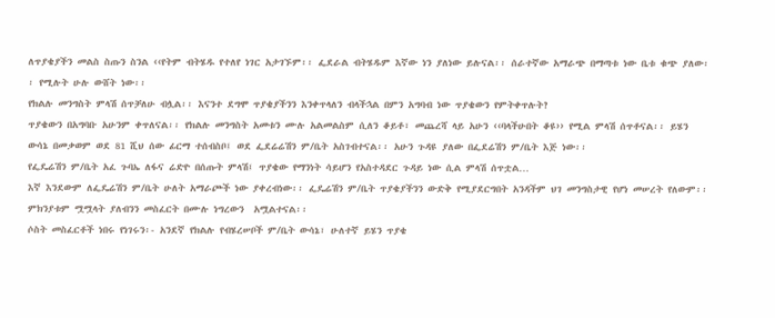ለጥያቄያችን መልስ ስጡን ስንል ‹‹የትም ብትሄዱ የተለየ ነገር አታገኙም፡፡ ፌደራል ብትሄዱም እኛው ነን ያለነው ይሉናል፡፡ ሰራተኛው አማራጭ በማጣቱ ነው ቤቱ ቁጭ ያለው፡፡ የሚሉት ሁሉ ውሸት ነው፡፡
የክልሉ መንግስት ምላሽ ሰጥቻለሁ ብሏል፡፡ እናንተ ደግሞ ጥያቄያችንን እንቀጥላለን ብላችኋል በምን አግባብ ነው ጥያቄውን የምትቀጥሉት?
ጥያቄውን በአግባቡ አሁንም ቀጥለናል፡፡ የክልሉ መንግስት አመቱን ሙሉ አልመልስም ሲለን ቆይቶ፣ መጨረሻ ላይ አሁን ‹‹ባላችሁበት ቆዩ›› የሚል ምላሽ ሰጥቶናል፡፡ ይሄን ውሳኔ በመቃወም ወደ 81 ሺህ ሰው ፊርማ ተሰብስቦ፤ ወደ ፌደሬሬሽን ም/ቤት አስገብተናል፡፡ አሁን ጉዳዩ ያለው በፌደሬሽን ም/ቤት እጅ ነው፡፡
የፌዴሬሽን ም/ቤት አፈ ጉባኤ ለፋና ሬድዮ በሰጡት ምላሽ፤ ጥያቄው የማንነት ሳይሆን የአስተዳደር ጉዳይ ነው ሲል ምላሽ ሰጥቷል…
እኛ እንደውም ለፌዴሬሽን ም/ቤት ሁለት አማራጮች ነው ያቀረብነው፡፡ ፌዴሬሽን ም/ቤት ጥያቄያችንን ውድቅ የሚያደርግበት አንዳችም ህገ መንግስታዊ የሆነ መሠረት የለውም፡፡ ምክንያቱም ሟሟላት ያለብንን መስፈርት በሙሉ ነግረውን  አሟልተናል፡፡
ሶስት መስፈርቶች ነበሩ የነገሩን፡- አንደኛ የክልሉ የብሄረሠቦች ም/ቤት ውሳኔ፣ ሁለተኛ ይሄን ጥያቄ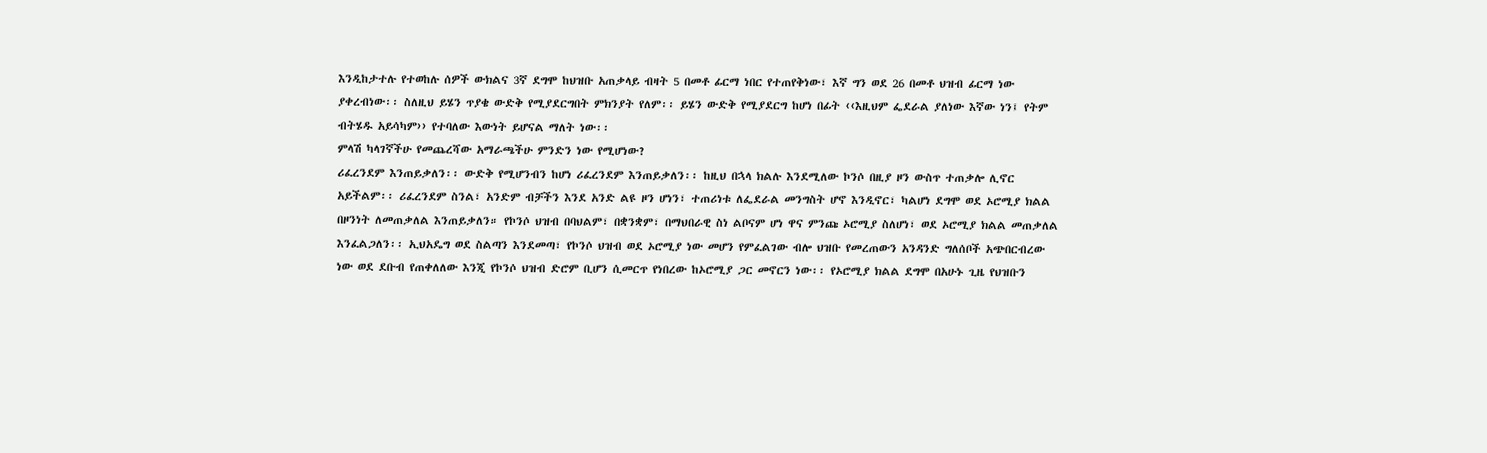እንዲከታተሉ የተወከሉ ሰዎች ውክልና 3ኛ ደግሞ ከህዝቡ አጠቃላይ ብዛት 5 በመቶ ፊርማ ነበር የተጠየቅነው፣ እኛ ግን ወደ 26 በመቶ ህዝብ ፊርማ ነው ያቀረብነው፡፡ ስለዚህ ይሄን ጥያቄ ውድቅ የሚያደርግበት ምክንያት የለም፡፡ ይሄን ውድቅ የሚያደርግ ከሆነ በፊት ‹‹እዚህም ፌደራል ያለነው እኛው ነን፤ የትም ብትሄዱ አይሳካም›› የተባለው እውነት ይሆናል ማለት ነው፡፡
ምላሽ ካላገኛችሁ የመጨረሻው አማራጫችሁ ምንድን ነው የሚሆነው?
ሪፈረንደም እንጠይቃለን፡፡ ውድቅ የሚሆንብን ከሆነ ሪፈረንደም እንጠይቃለን፡፡ ከዚህ በኋላ ክልሉ እንደሚለው ኮንሶ በዚያ ዞን ውስጥ ተጠቃሎ ሊኖር አይችልም፡፡ ሪፈረንደም ስንል፣ አንድም ብቻችን እንደ አንድ ልዩ ዞን ሆነን፣ ተጠሪነቱ ለፌደራል መንግስት ሆኖ እንዲኖር፣ ካልሆነ ደግሞ ወደ ኦሮሚያ ክልል በዞንነት ለመጠቃለል እንጠይቃለን። የኮንሶ ህዝብ በባህልም፣ በቋንቋም፣ በማህበራዊ ስነ ልቦናም ሆነ ዋና ምንጩ ኦሮሚያ ስለሆነ፣ ወደ ኦሮሚያ ክልል መጠቃለል እንፈልጋለን፡፡ ኢህአዴግ ወደ ስልጣን እንደመጣ፣ የኮንሶ ህዝብ ወደ ኦሮሚያ ነው መሆን የምፈልገው ብሎ ህዝቡ የመረጠውን አንዳንድ ግለሰቦች አጭበርብረው ነው ወደ ደቡብ የጠቀለለው እንጂ የኮንሶ ህዝብ ድሮም ቢሆን ሲመርጥ የነበረው ከኦሮሚያ ጋር መኖርን ነው፡፡ የኦሮሚያ ክልል ደግሞ በአሁኑ ጊዜ የህዝቡን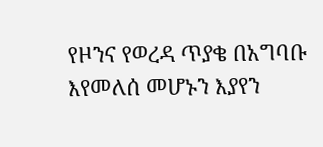የዞንና የወረዳ ጥያቄ በአግባቡ እየመለሰ መሆኑን እያየን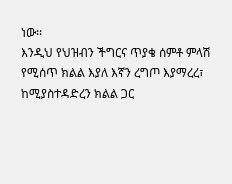ነው፡፡
እንዲህ የህዝብን ችግርና ጥያቄ ሰምቶ ምላሽ የሚሰጥ ክልል እያለ እኛን ረግጦ እያማረረ፣ ከሚያስተዳድረን ክልል ጋር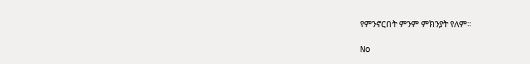የምንኖርበት ምንም ምክንያት የለም፡፡

No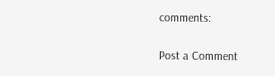comments:

Post a Comment